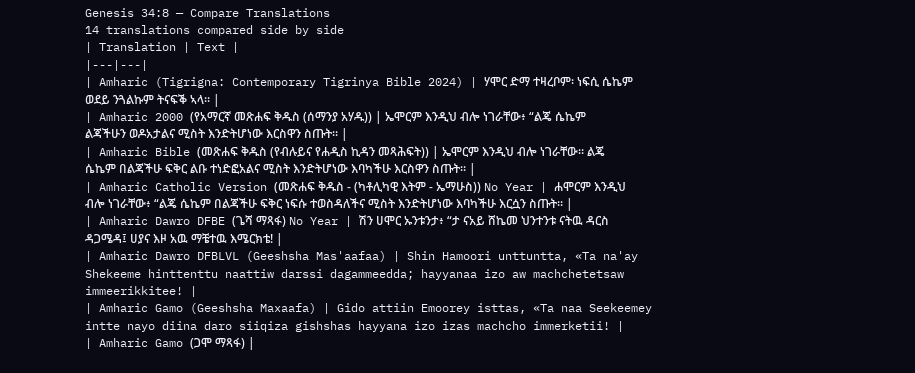Genesis 34:8 — Compare Translations
14 translations compared side by side
| Translation | Text |
|---|---|
| Amharic (Tigrigna: Contemporary Tigrinya Bible 2024) | ሃሞር ድማ ተዛረቦም፡ ነፍሲ ሴኬም ወደይ ንጓልኩም ትናፍቕ ኣላ። |
| Amharic 2000 (የአማርኛ መጽሐፍ ቅዱስ (ሰማንያ አሃዱ)) | ኤሞርም እንዲህ ብሎ ነገራቸው፥ “ልጄ ሴኬም ልጃችሁን ወዶአታልና ሚስት እንድትሆነው እርስዋን ስጡት። |
| Amharic Bible (መጽሐፍ ቅዱስ (የብሉይና የሐዲስ ኪዳን መጻሕፍት)) | ኤሞርም እንዲህ ብሎ ነገራቸው። ልጄ ሴኬም በልጃችሁ ፍቅር ልቡ ተነድፎአልና ሚስት እንድትሆነው እባካችሁ እርስዋን ስጡት። |
| Amharic Catholic Version (መጽሐፍ ቅዱስ - (ካቶሊካዊ እትም - ኤማሁስ)) No Year | ሐሞርም እንዲህ ብሎ ነገራቸው፥ “ልጄ ሴኬም በልጃችሁ ፍቅር ነፍሱ ተወስዳለችና ሚስት እንድትሆነው እባካችሁ እርሷን ስጡት። |
| Amharic Dawro DFBE (ጌሻ ማጻፋ) No Year | ሽን ሀሞር ኡንቱንታ፥ “ታ ናአይ ሸኬመ ህንተንቱ ናትዉ ዳርስ ዳጋሜዳ፤ ሀያና እዞ አዉ ማቼተዉ እሜርክቴ! |
| Amharic Dawro DFBLVL (Geeshsha Mas'aafaa) | Shin Hamoori unttuntta, «Ta na'ay Shekeeme hinttenttu naattiw darssi dagammeedda; hayyanaa izo aw machchetetsaw immeerikkitee! |
| Amharic Gamo (Geeshsha Maxaafa) | Gido attiin Emoorey isttas, «Ta naa Seekeemey intte nayo diina daro siiqiza gishshas hayyana izo izas machcho immerketii! |
| Amharic Gamo (ጋሞ ማጻፋ) |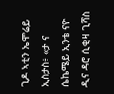ጊዶ ኣቲን ኤሞሬይ ኢስታስ፥ «ታ ና ሴኬሜይ ኢንቴ ናዮ ዲና ዳሮ ሲቂዛ ጊሻስ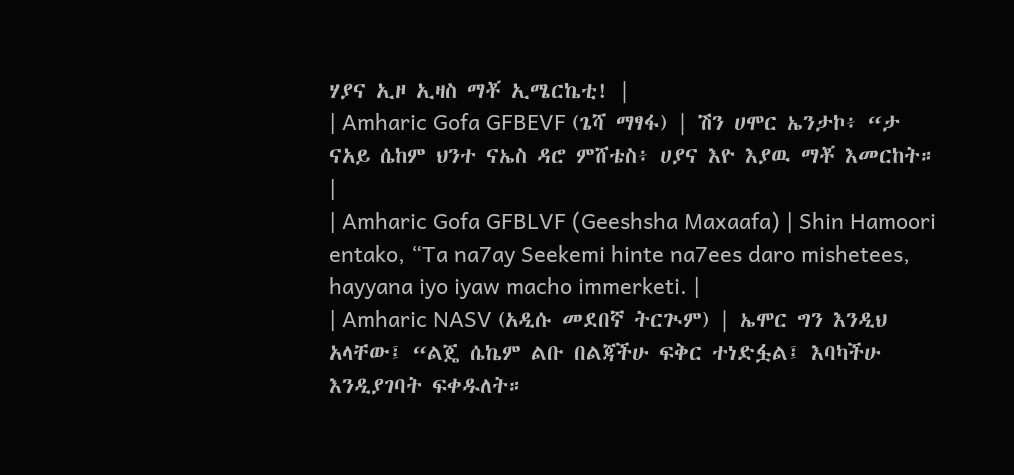ሃያና ኢዞ ኢዛስ ማቾ ኢሜርኬቲ! |
| Amharic Gofa GFBEVF (ጌሻ ማፃፋ) | ሽን ሀሞር ኤንታኮ፥ “ታ ናአይ ሴከም ህንተ ናኤስ ዳሮ ምሸቴስ፥ ሀያና እዮ እያዉ ማቾ እመርከት። |
| Amharic Gofa GFBLVF (Geeshsha Maxaafa) | Shin Hamoori entako, “Ta na7ay Seekemi hinte na7ees daro mishetees, hayyana iyo iyaw macho immerketi. |
| Amharic NASV (አዲሱ መደበኛ ትርጒም) | ኤሞር ግን እንዲህ አላቸው፤ “ልጄ ሴኬም ልቡ በልጃችሁ ፍቅር ተነድፏል፤ እባካችሁ እንዲያገባት ፍቀዱለት።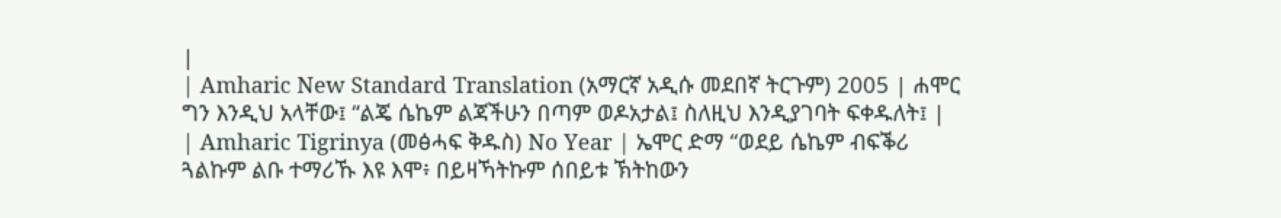|
| Amharic New Standard Translation (አማርኛ አዲሱ መደበኛ ትርጉም) 2005 | ሐሞር ግን እንዲህ አላቸው፤ “ልጄ ሴኬም ልጃችሁን በጣም ወዶአታል፤ ስለዚህ እንዲያገባት ፍቀዱለት፤ |
| Amharic Tigrinya (መፅሓፍ ቅዱስ) No Year | ኤሞር ድማ “ወደይ ሴኬም ብፍቕሪ ጓልኩም ልቡ ተማሪኹ እዩ እሞ፥ በይዛኻትኩም ሰበይቱ ኽትከውን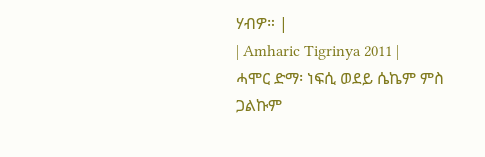ሃብዎ። |
| Amharic Tigrinya 2011 | ሓሞር ድማ፡ ነፍሲ ወደይ ሴኬም ምስ ጋልኩም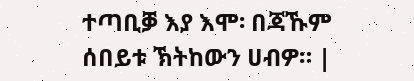ተጣቢቓ እያ እሞ፡ በጃኹም ሰበይቱ ኽትከውን ሀብዎ። |